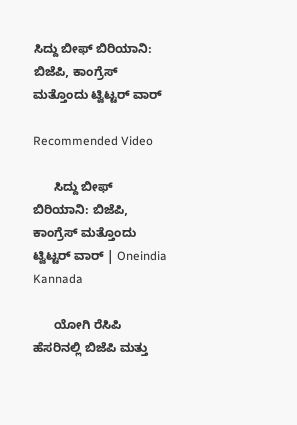ಸಿದ್ದು ಬೀಫ್ ಬಿರಿಯಾನಿ: ಬಿಜೆಪಿ, ಕಾಂಗ್ರೆಸ್ ಮತ್ತೊಂದು ಟ್ವಿಟ್ಟರ್ ವಾರ್

Recommended Video

      ಸಿದ್ದು ಬೀಫ್ ಬಿರಿಯಾನಿ: ಬಿಜೆಪಿ, ಕಾಂಗ್ರೆಸ್ ಮತ್ತೊಂದು ಟ್ವಿಟ್ಟರ್ ವಾರ್ | Oneindia Kannada

      ಯೋಗಿ ರೆಸಿಪಿ ಹೆಸರಿನಲ್ಲಿ ಬಿಜೆಪಿ ಮತ್ತು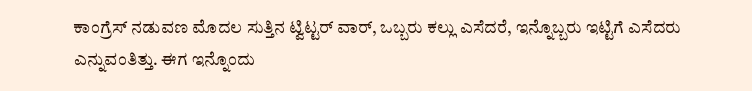ಕಾಂಗ್ರೆಸ್ ನಡುವಣ ಮೊದಲ ಸುತ್ತಿನ ಟ್ವಿಟ್ಟರ್ ವಾರ್, ಒಬ್ಬರು ಕಲ್ಲು ಎಸೆದರೆ, ಇನ್ನೊಬ್ಬರು ಇಟ್ಟಿಗೆ ಎಸೆದರು ಎನ್ನುವಂತಿತ್ತು. ಈಗ ಇನ್ನೊಂದು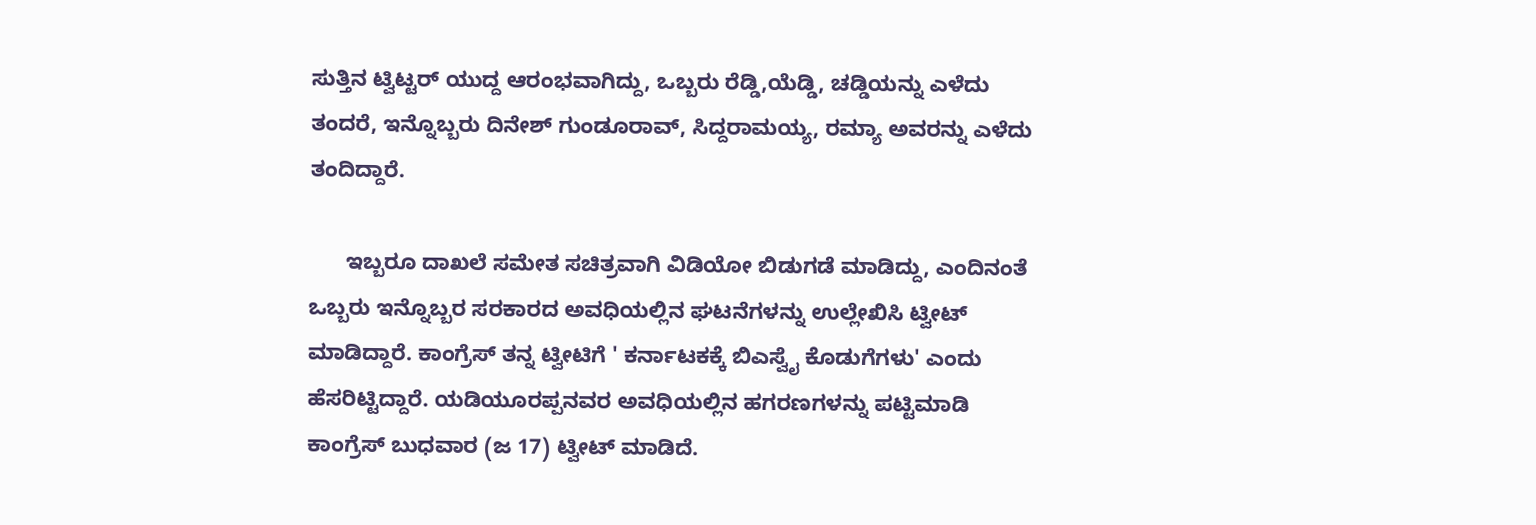ಸುತ್ತಿನ ಟ್ವಿಟ್ಟರ್ ಯುದ್ದ ಆರಂಭವಾಗಿದ್ದು, ಒಬ್ಬರು ರೆಡ್ಡಿ,ಯೆಡ್ಡಿ, ಚಡ್ಡಿಯನ್ನು ಎಳೆದು ತಂದರೆ, ಇನ್ನೊಬ್ಬರು ದಿನೇಶ್ ಗುಂಡೂರಾವ್, ಸಿದ್ದರಾಮಯ್ಯ, ರಮ್ಯಾ ಅವರನ್ನು ಎಳೆದು ತಂದಿದ್ದಾರೆ.

      ಇಬ್ಬರೂ ದಾಖಲೆ ಸಮೇತ ಸಚಿತ್ರವಾಗಿ ವಿಡಿಯೋ ಬಿಡುಗಡೆ ಮಾಡಿದ್ದು, ಎಂದಿನಂತೆ ಒಬ್ಬರು ಇನ್ನೊಬ್ಬರ ಸರಕಾರದ ಅವಧಿಯಲ್ಲಿನ ಘಟನೆಗಳನ್ನು ಉಲ್ಲೇಖಿಸಿ ಟ್ವೀಟ್ ಮಾಡಿದ್ದಾರೆ. ಕಾಂಗ್ರೆಸ್ ತನ್ನ ಟ್ವೀಟಿಗೆ ' ಕರ್ನಾಟಕಕ್ಕೆ ಬಿಎಸ್ವೈ ಕೊಡುಗೆಗಳು' ಎಂದು ಹೆಸರಿಟ್ಟಿದ್ದಾರೆ. ಯಡಿಯೂರಪ್ಪನವರ ಅವಧಿಯಲ್ಲಿನ ಹಗರಣಗಳನ್ನು ಪಟ್ಟಿಮಾಡಿ ಕಾಂಗ್ರೆಸ್ ಬುಧವಾರ (ಜ 17) ಟ್ವೀಟ್ ಮಾಡಿದೆ.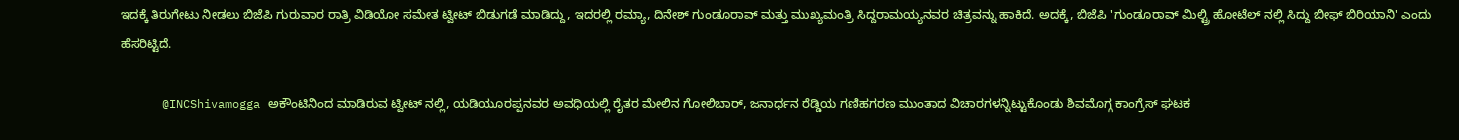ಇದಕ್ಕೆ ತಿರುಗೇಟು ನೀಡಲು ಬಿಜೆಪಿ ಗುರುವಾರ ರಾತ್ರಿ ವಿಡಿಯೋ ಸಮೇತ ಟ್ವೀಟ್ ಬಿಡುಗಡೆ ಮಾಡಿದ್ದು, ಇದರಲ್ಲಿ ರಮ್ಯಾ, ದಿನೇಶ್ ಗುಂಡೂರಾವ್ ಮತ್ತು ಮುಖ್ಯಮಂತ್ರಿ ಸಿದ್ದರಾಮಯ್ಯನವರ ಚಿತ್ರವನ್ನು ಹಾಕಿದೆ. ಅದಕ್ಕೆ, ಬಿಜೆಪಿ 'ಗುಂಡೂರಾವ್ ಮಿಲ್ಟ್ರಿ ಹೋಟೆಲ್ ನಲ್ಲಿ ಸಿದ್ದು ಬೀಫ್ ಬಿರಿಯಾನಿ' ಎಂದು ಹೆಸರಿಟ್ಟಿದೆ.

      @INCShivamogga ಅಕೌಂಟಿನಿಂದ ಮಾಡಿರುವ ಟ್ವೀಟ್ ನಲ್ಲಿ, ಯಡಿಯೂರಪ್ಪನವರ ಅವಧಿಯಲ್ಲಿ ರೈತರ ಮೇಲಿನ ಗೋಲಿಬಾರ್, ಜನಾರ್ಧನ ರೆಡ್ಡಿಯ ಗಣಿಹಗರಣ ಮುಂತಾದ ವಿಚಾರಗಳನ್ನಿಟ್ಟುಕೊಂಡು ಶಿವಮೊಗ್ಗ ಕಾಂಗ್ರೆಸ್ ಘಟಕ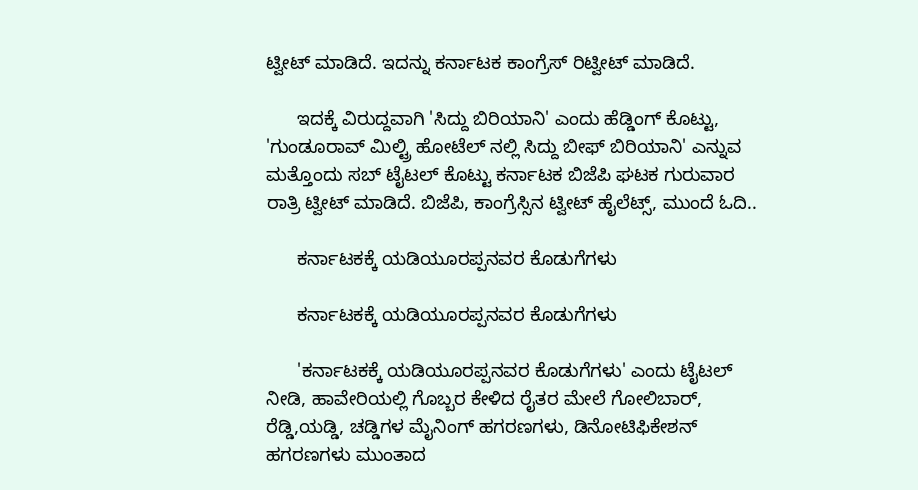ಟ್ವೀಟ್ ಮಾಡಿದೆ. ಇದನ್ನು ಕರ್ನಾಟಕ ಕಾಂಗ್ರೆಸ್ ರಿಟ್ವೀಟ್ ಮಾಡಿದೆ.

      ಇದಕ್ಕೆ ವಿರುದ್ದವಾಗಿ 'ಸಿದ್ದು ಬಿರಿಯಾನಿ' ಎಂದು ಹೆಡ್ಡಿಂಗ್ ಕೊಟ್ಟು, 'ಗುಂಡೂರಾವ್ ಮಿಲ್ಟ್ರಿ ಹೋಟೆಲ್ ನಲ್ಲಿ ಸಿದ್ದು ಬೀಫ್ ಬಿರಿಯಾನಿ' ಎನ್ನುವ ಮತ್ತೊಂದು ಸಬ್ ಟೈಟಲ್ ಕೊಟ್ಟು ಕರ್ನಾಟಕ ಬಿಜೆಪಿ ಘಟಕ ಗುರುವಾರ ರಾತ್ರಿ ಟ್ವೀಟ್ ಮಾಡಿದೆ. ಬಿಜೆಪಿ, ಕಾಂಗ್ರೆಸ್ಸಿನ ಟ್ವೀಟ್ ಹೈಲೆಟ್ಸ್, ಮುಂದೆ ಓದಿ..

      ಕರ್ನಾಟಕಕ್ಕೆ ಯಡಿಯೂರಪ್ಪನವರ ಕೊಡುಗೆಗಳು

      ಕರ್ನಾಟಕಕ್ಕೆ ಯಡಿಯೂರಪ್ಪನವರ ಕೊಡುಗೆಗಳು

      'ಕರ್ನಾಟಕಕ್ಕೆ ಯಡಿಯೂರಪ್ಪನವರ ಕೊಡುಗೆಗಳು' ಎಂದು ಟೈಟಲ್ ನೀಡಿ, ಹಾವೇರಿಯಲ್ಲಿ ಗೊಬ್ಬರ ಕೇಳಿದ ರೈತರ ಮೇಲೆ ಗೋಲಿಬಾರ್, ರೆಡ್ಡಿ,ಯಡ್ಡಿ, ಚಡ್ಡಿಗಳ ಮೈನಿಂಗ್ ಹಗರಣಗಳು, ಡಿನೋಟಿಫಿಕೇಶನ್ ಹಗರಣಗಳು ಮುಂತಾದ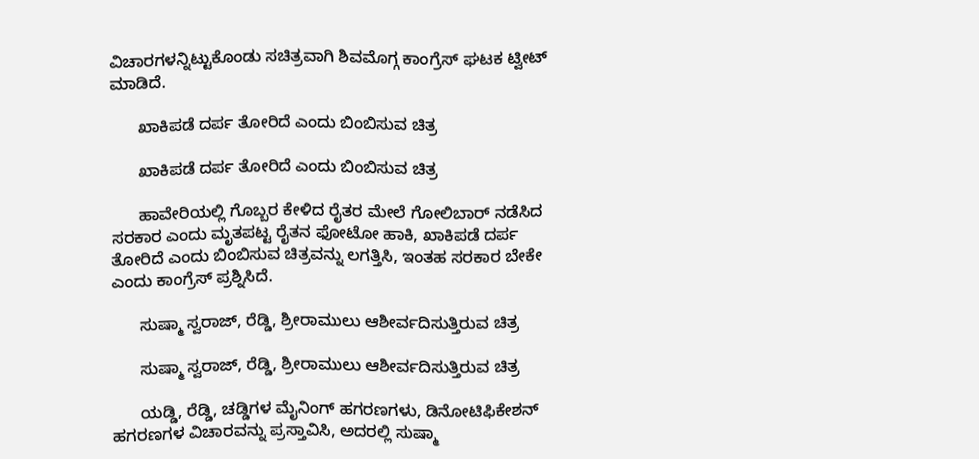ವಿಚಾರಗಳನ್ನಿಟ್ಟುಕೊಂಡು ಸಚಿತ್ರವಾಗಿ ಶಿವಮೊಗ್ಗ ಕಾಂಗ್ರೆಸ್ ಘಟಕ ಟ್ವೀಟ್ ಮಾಡಿದೆ.

      ಖಾಕಿಪಡೆ ದರ್ಪ ತೋರಿದೆ ಎಂದು ಬಿಂಬಿಸುವ ಚಿತ್ರ

      ಖಾಕಿಪಡೆ ದರ್ಪ ತೋರಿದೆ ಎಂದು ಬಿಂಬಿಸುವ ಚಿತ್ರ

      ಹಾವೇರಿಯಲ್ಲಿ ಗೊಬ್ಬರ ಕೇಳಿದ ರೈತರ ಮೇಲೆ ಗೋಲಿಬಾರ್ ನಡೆಸಿದ ಸರಕಾರ ಎಂದು ಮೃತಪಟ್ಟ ರೈತನ ಫೋಟೋ ಹಾಕಿ, ಖಾಕಿಪಡೆ ದರ್ಪ ತೋರಿದೆ ಎಂದು ಬಿಂಬಿಸುವ ಚಿತ್ರವನ್ನು ಲಗತ್ತಿಸಿ, ಇಂತಹ ಸರಕಾರ ಬೇಕೇ ಎಂದು ಕಾಂಗ್ರೆಸ್ ಪ್ರಶ್ನಿಸಿದೆ.

      ಸುಷ್ಮಾ ಸ್ವರಾಜ್, ರೆಡ್ಡಿ, ಶ್ರೀರಾಮುಲು ಆಶೀರ್ವದಿಸುತ್ತಿರುವ ಚಿತ್ರ

      ಸುಷ್ಮಾ ಸ್ವರಾಜ್, ರೆಡ್ಡಿ, ಶ್ರೀರಾಮುಲು ಆಶೀರ್ವದಿಸುತ್ತಿರುವ ಚಿತ್ರ

      ಯಡ್ಡಿ, ರೆಡ್ಡಿ, ಚಡ್ಡಿಗಳ ಮೈನಿಂಗ್ ಹಗರಣಗಳು, ಡಿನೋಟಿಫಿಕೇಶನ್ ಹಗರಣಗಳ ವಿಚಾರವನ್ನು ಪ್ರಸ್ತಾವಿಸಿ, ಅದರಲ್ಲಿ ಸುಷ್ಮಾ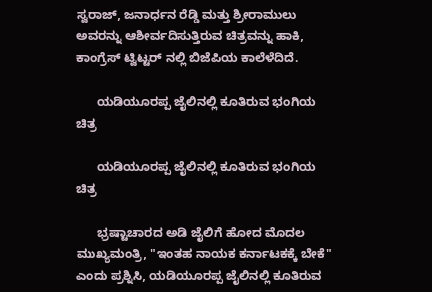ಸ್ವರಾಜ್, ಜನಾರ್ಧನ ರೆಡ್ಡಿ ಮತ್ತು ಶ್ರೀರಾಮುಲು ಅವರನ್ನು ಆಶೀರ್ವದಿಸುತ್ತಿರುವ ಚಿತ್ರವನ್ನು ಹಾಕಿ, ಕಾಂಗ್ರೆಸ್ ಟ್ವಿಟ್ಟರ್ ನಲ್ಲಿ ಬಿಜೆಪಿಯ ಕಾಲೆಳೆದಿದೆ.

      ಯಡಿಯೂರಪ್ಪ ಜೈಲಿನಲ್ಲಿ ಕೂತಿರುವ ಭಂಗಿಯ ಚಿತ್ರ

      ಯಡಿಯೂರಪ್ಪ ಜೈಲಿನಲ್ಲಿ ಕೂತಿರುವ ಭಂಗಿಯ ಚಿತ್ರ

      ಭ್ರಷ್ಟಾಚಾರದ ಅಡಿ ಜೈಲಿಗೆ ಹೋದ ಮೊದಲ ಮುಖ್ಯಮಂತ್ರಿ, "ಇಂತಹ ನಾಯಕ ಕರ್ನಾಟಕಕ್ಕೆ ಬೇಕೆ" ಎಂದು ಪ್ರಶ್ನಿಸಿ, ಯಡಿಯೂರಪ್ಪ ಜೈಲಿನಲ್ಲಿ ಕೂತಿರುವ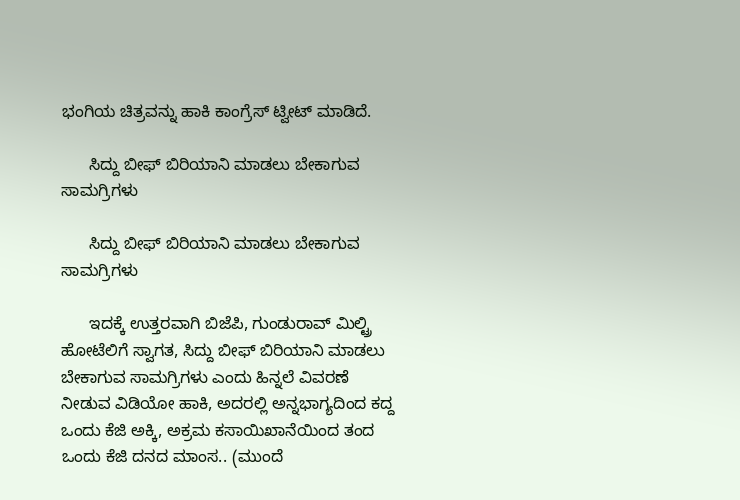ಭಂಗಿಯ ಚಿತ್ರವನ್ನು ಹಾಕಿ ಕಾಂಗ್ರೆಸ್ ಟ್ವೀಟ್ ಮಾಡಿದೆ.

      ಸಿದ್ದು ಬೀಫ್ ಬಿರಿಯಾನಿ ಮಾಡಲು ಬೇಕಾಗುವ ಸಾಮಗ್ರಿಗಳು

      ಸಿದ್ದು ಬೀಫ್ ಬಿರಿಯಾನಿ ಮಾಡಲು ಬೇಕಾಗುವ ಸಾಮಗ್ರಿಗಳು

      ಇದಕ್ಕೆ ಉತ್ತರವಾಗಿ ಬಿಜೆಪಿ, ಗುಂಡುರಾವ್ ಮಿಲ್ಟ್ರಿ ಹೋಟೆಲಿಗೆ ಸ್ವಾಗತ, ಸಿದ್ದು ಬೀಫ್ ಬಿರಿಯಾನಿ ಮಾಡಲು ಬೇಕಾಗುವ ಸಾಮಗ್ರಿಗಳು ಎಂದು ಹಿನ್ನಲೆ ವಿವರಣೆ ನೀಡುವ ವಿಡಿಯೋ ಹಾಕಿ, ಅದರಲ್ಲಿ ಅನ್ನಭಾಗ್ಯದಿಂದ ಕದ್ದ ಒಂದು ಕೆಜಿ ಅಕ್ಕಿ, ಅಕ್ರಮ ಕಸಾಯಿಖಾನೆಯಿಂದ ತಂದ ಒಂದು ಕೆಜಿ ದನದ ಮಾಂಸ.. (ಮುಂದೆ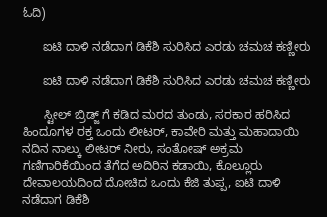ಓದಿ)

      ಐಟಿ ದಾಳಿ ನಡೆದಾಗ ಡಿಕೆಶಿ ಸುರಿಸಿದ ಎರಡು ಚಮಚ ಕಣ್ಣೀರು

      ಐಟಿ ದಾಳಿ ನಡೆದಾಗ ಡಿಕೆಶಿ ಸುರಿಸಿದ ಎರಡು ಚಮಚ ಕಣ್ಣೀರು

      ಸ್ಟೀಲ್ ಬ್ರಿಡ್ಜ್ ಗೆ ಕಡಿದ ಮರದ ತುಂಡು, ಸರಕಾರ ಹರಿಸಿದ ಹಿಂದೂಗಳ ರಕ್ತ ಒಂದು ಲೀಟರ್, ಕಾವೇರಿ ಮತ್ತು ಮಹಾದಾಯಿ ನದಿನ ನಾಲ್ಕು ಲೀಟರ್ ನೀರು, ಸಂತೋಷ್ ಅಕ್ರಮ ಗಣಿಗಾರಿಕೆಯಿಂದ ತೆಗೆದ ಅದಿರಿನ ಕಡಾಯಿ, ಕೊಲ್ಲೂರು ದೇವಾಲಯದಿಂದ ದೋಚಿದ ಒಂದು ಕೆಜಿ ತುಪ್ಪ, ಐಟಿ ದಾಳಿ ನಡೆದಾಗ ಡಿಕೆಶಿ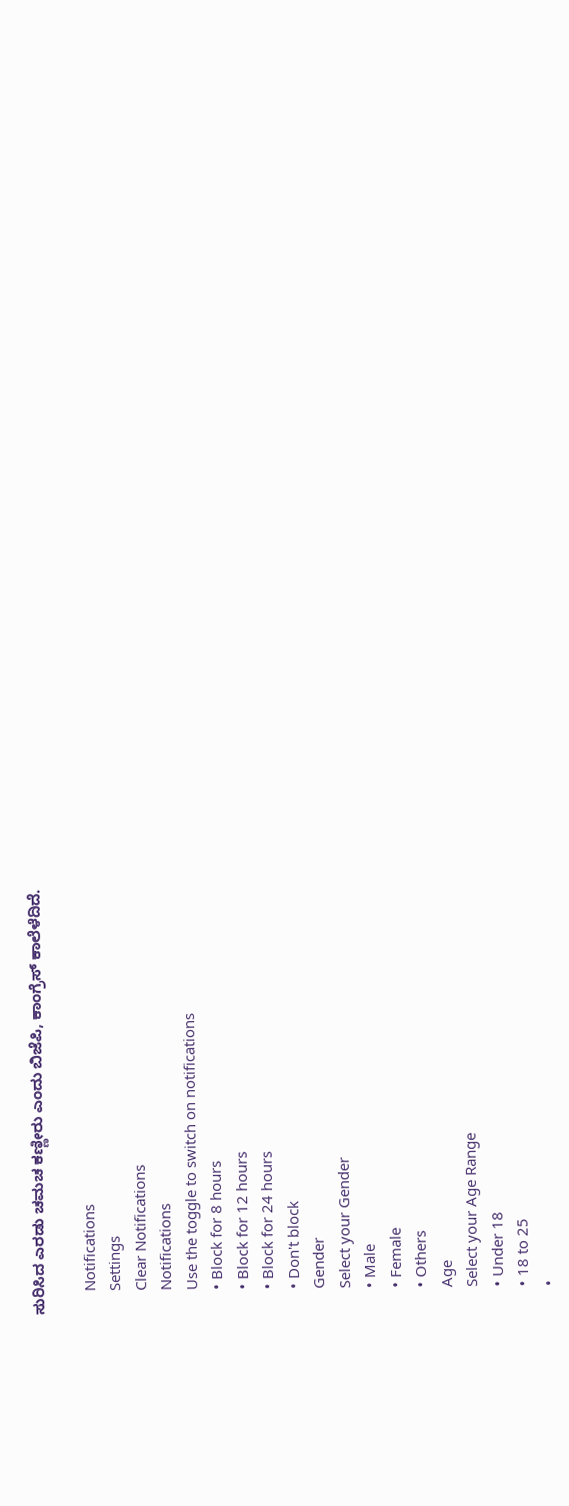ಸುರಿಸಿದ ಎರಡು ಚಮಚ ಕಣ್ಣೀರು ಎಂದು ಬಿಜೆಪಿ, ಕಾಂಗ್ರೆಸ್ ಕಾಲೆಳೆದಿದೆ.

      Notifications
      Settings
      Clear Notifications
      Notifications
      Use the toggle to switch on notifications
      • Block for 8 hours
      • Block for 12 hours
      • Block for 24 hours
      • Don't block
      Gender
      Select your Gender
      • Male
      • Female
      • Others
      Age
      Select your Age Range
      • Under 18
      • 18 to 25
      •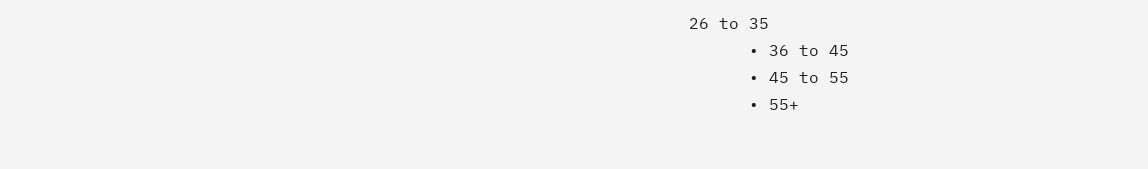26 to 35
      • 36 to 45
      • 45 to 55
      • 55+